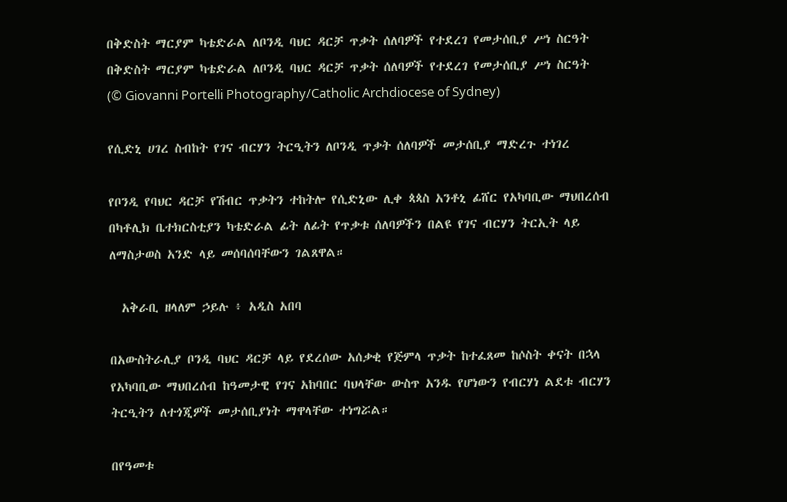በቅድስት ማርያም ካቴድራል ለቦንዲ ባህር ዳርቻ ጥቃት ሰለባዎች የተደረገ የመታሰቢያ ሥነ ስርዓት በቅድስት ማርያም ካቴድራል ለቦንዲ ባህር ዳርቻ ጥቃት ሰለባዎች የተደረገ የመታሰቢያ ሥነ ስርዓት   (© Giovanni Portelli Photography/Catholic Archdiocese of Sydney)

የሲድኒ ሀገረ ስብከት የገና ብርሃን ትርዒትን ለቦንዲ ጥቃት ሰለባዎች መታሰቢያ ማድረጉ ተነገረ

የቦንዲ የባህር ዳርቻ የሽብር ጥቃትን ተከትሎ የሲድኒው ሊቀ ጳጳስ አንቶኒ ፊሸር የአካባቢው ማህበረሰብ በካቶሊክ ቤተክርስቲያን ካቴድራል ፊት ለፊት የጥቃቱ ሰለባዎችን በልዩ የገና ብርሃን ትርኢት ላይ ለማስታወስ አንድ ላይ መሰባሰባቸውን ገልጸዋል።

  አቅራቢ ዘላለም ኃይሉ ፥ አዲስ አበባ

በአውስትራሊያ ቦንዲ ባህር ዳርቻ ላይ የደረሰው አሰቃቂ የጅምላ ጥቃት ከተፈጸመ ከሶስት ቀናት በኋላ የአካባቢው ማህበረሰብ ከዓመታዊ የገና አከባበር ባህላቸው ውስጥ አንዱ የሆነውን የብርሃነ ልደቱ ብርሃን ትርዒትን ለተጎጂዎች መታሰቢያነት ማዋላቸው ተነግሯል።

በየዓመቱ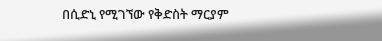በሲድኒ የሚገኘው የቅድስት ማርያም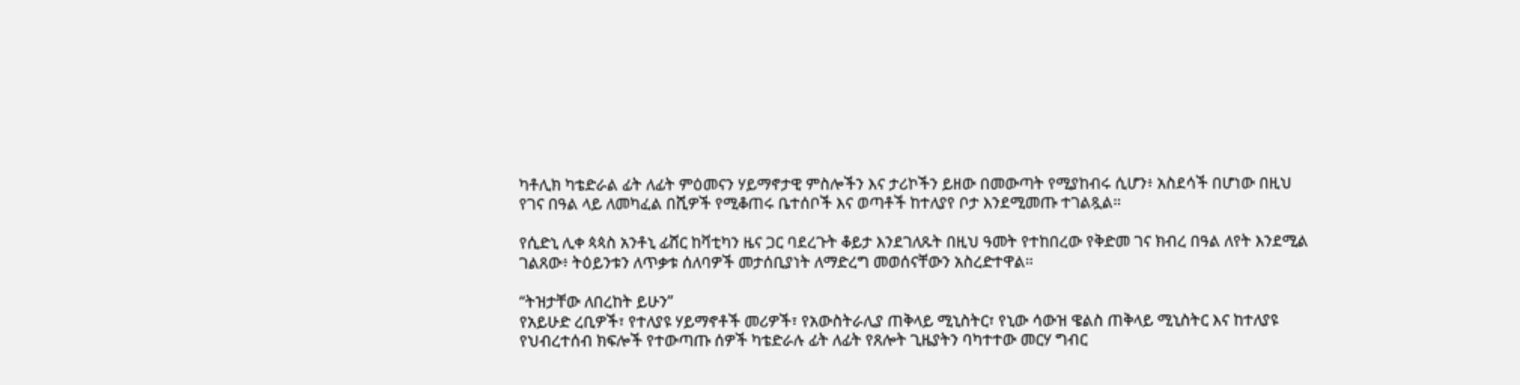ካቶሊክ ካቴድራል ፊት ለፊት ምዕመናን ሃይማኖታዊ ምስሎችን እና ታሪኮችን ይዘው በመውጣት የሚያከብሩ ሲሆን፥ አስደሳች በሆነው በዚህ የገና በዓል ላይ ለመካፈል በሺዎች የሚቆጠሩ ቤተሰቦች እና ወጣቶች ከተለያየ ቦታ እንደሚመጡ ተገልጿል።

የሲድኒ ሊቀ ጳጳስ አንቶኒ ፊሸር ከቫቲካን ዜና ጋር ባደረጉት ቆይታ እንደገለጹት በዚህ ዓመት የተከበረው የቅድመ ገና ክብረ በዓል ለየት እንደሚል ገልጸው፥ ትዕይንቱን ለጥቃቱ ሰለባዎች መታሰቢያነት ለማድረግ መወሰናቸውን አስረድተዋል።

“ትዝታቸው ለበረከት ይሁን”
የአይሁድ ረቢዎች፣ የተለያዩ ሃይማኖቶች መሪዎች፣ የአውስትራሊያ ጠቅላይ ሚኒስትር፣ የኒው ሳውዝ ዌልስ ጠቅላይ ሚኒስትር እና ከተለያዩ የህብረተሰብ ክፍሎች የተውጣጡ ሰዎች ካቴድራሉ ፊት ለፊት የጸሎት ጊዜያትን ባካተተው መርሃ ግብር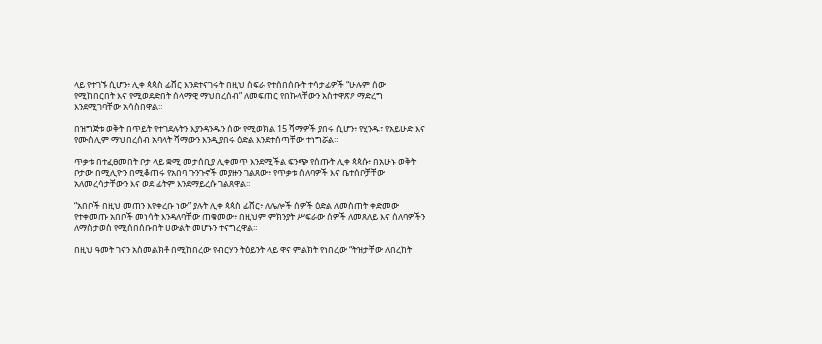ላይ የተገኙ ሲሆን፥ ሊቀ ጳጳስ ፊሸር እንደተናገሩት በዚህ ስፍራ የተሰበሰቡት ተሳታፊዎች “ሁሉም ሰው የሚከበርበት እና የሚወደድበት ሰላማዊ ማህበረሰብ” ለመፍጠር የበኩላቸውን አስተዋጽዖ ማድረግ እንደሚገባቸው አሳስበዋል።

በዝግጅቱ ወቅት በጥይት የተገደሉትን እያንዳንዱን ሰው የሚወክል 15 ሻማዎች ያበሩ ሲሆን፥ የሂንዱ፣ የአይሁድ እና የሙስሊም ማህበረሰብ አባላት ሻማውን እንዲያበሩ ዕድል እንደተሰጣቸው ተነግሯል።

ጥቃቱ በተፈፀመበት ቦታ ላይ ቋሚ መታሰቢያ ሊቀመጥ እንደሚችል ፍንጭ የሰጡት ሊቀ ጳጳሱ፥ በአሁኑ ወቅት ቦታው በሚሊዮን በሚቆጠሩ የአበባ ጉንጉኖች መያዙን ገልጸው፥ የጥቃቱ ሰለባዎች እና ቤተሰቦቻቸው አለመረሳታቸውን እና ወደ ፊትም እንደማይረሱ ገልጸዋል።

“አበቦች በዚህ መጠን እየቀረቡ ነው” ያሉት ሊቀ ጳጳስ ፊሸር፥ ለሌሎች ሰዎች ዕድል ለመስጠት ቀድመው የተቀመጡ አበቦች መነሳት እንዳለባቸው ጠቁመው፥ በዚህም ምክንያት ሥፍራው ሰዎች ለመጸለይ እና ሰለባዎችን ለማስታወስ የሚሰበሰቡበት ሀውልት መሆኑን ተናግረዋል።

በዚህ ዓመት ገናን አስመልክቶ በሚከበረው የብርሃን ትዕይንት ላይ ዋና ምልክት የነበረው “ትዝታቸው ለበረከት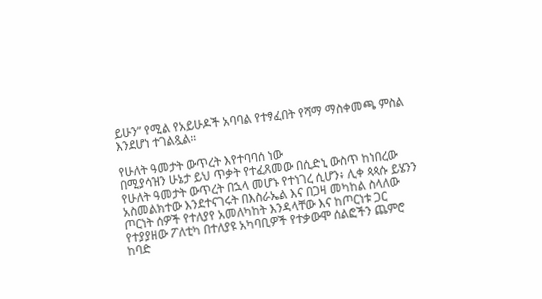ይሁን” የሚል የአይሁዶች አባባል የተፃፈበት የሻማ ማስቀመጫ ምስል እንደሆነ ተገልጿል።

የሁለት ዓመታት ውጥረት እየተባባሰ ነው
በሚያሳዝን ሁኔታ ይህ ጥቃት የተፈጸመው በሲድኒ ውስጥ ከነበረው የሁለት ዓመታት ውጥረት በኋላ መሆኑ የተነገረ ሲሆን፥ ሊቀ ጳጳሱ ይሄንን አስመልክተው እንደተናገሩት በእስራኤል እና በጋዛ መካከል ስላለው ጦርነት ሰዎች የተለያየ አመለካከት እንዳላቸው እና ከጦርነቱ ጋር የተያያዘው ፖለቲካ በተለያዩ አካባቢዎች የተቃውሞ ሰልፎችን ጨምሮ ከባድ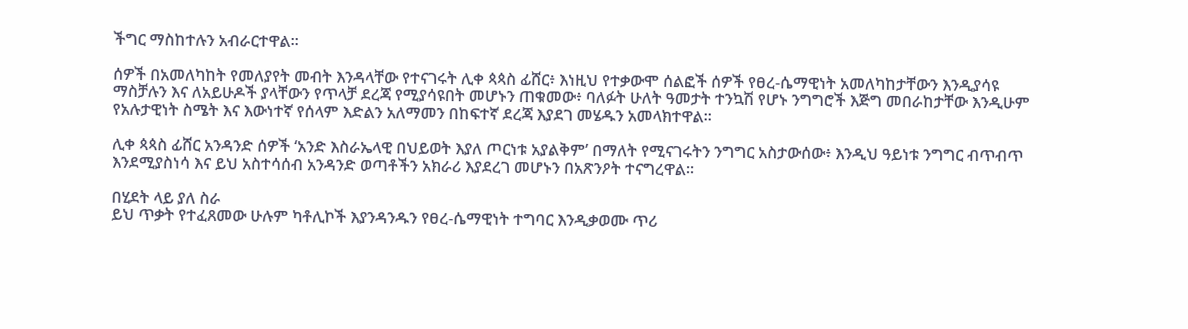ችግር ማስከተሉን አብራርተዋል።

ሰዎች በአመለካከት የመለያየት መብት እንዳላቸው የተናገሩት ሊቀ ጳጳስ ፊሸር፥ እነዚህ የተቃውሞ ሰልፎች ሰዎች የፀረ-ሴማዊነት አመለካከታቸውን እንዲያሳዩ ማስቻሉን እና ለአይሁዶች ያላቸውን የጥላቻ ደረጃ የሚያሳዩበት መሆኑን ጠቁመው፥ ባለፉት ሁለት ዓመታት ተንኳሽ የሆኑ ንግግሮች እጅግ መበራከታቸው እንዲሁም የአሉታዊነት ስሜት እና እውነተኛ የሰላም እድልን አለማመን በከፍተኛ ደረጃ እያደገ መሄዱን አመላክተዋል።

ሊቀ ጳጳስ ፊሸር አንዳንድ ሰዎች ‘አንድ እስራኤላዊ በህይወት እያለ ጦርነቱ አያልቅም’ በማለት የሚናገሩትን ንግግር አስታውሰው፥ እንዲህ ዓይነቱ ንግግር ብጥብጥ እንደሚያስነሳ እና ይህ አስተሳሰብ አንዳንድ ወጣቶችን አክራሪ እያደረገ መሆኑን በአጽንዖት ተናግረዋል።

በሂደት ላይ ያለ ስራ
ይህ ጥቃት የተፈጸመው ሁሉም ካቶሊኮች እያንዳንዱን የፀረ-ሴማዊነት ተግባር እንዲቃወሙ ጥሪ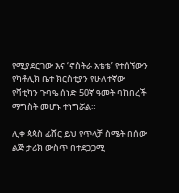የሚያደርገው እና ‘ኖስትራ አቴቴ’ የተሰኘውን የካቶሊክ ቤተ ክርስቲያን የሁለተኛው የቫቲካን ጉባዔ ሰነድ 50ኛ ዓመት ባከበረች ማግስት መሆኑ ተነግሯል።

ሊቀ ጳጳስ ፊሸር ይህ የጥላቻ ስሜት በሰው ልጅ ታሪክ ውስጥ በተደጋጋሚ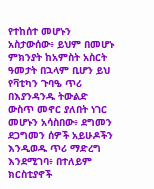የተከሰተ መሆኑን አስታውሰው፥ ይህም በመሆኑ ምክንያት ከአምስት አስርት ዓመታት በኋላም ቢሆን ይህ የቫቲካን ጉባዔ ጥሪ በእያንዳንዱ ትውልድ ውስጥ መኖር ያለበት ነገር መሆኑን አሳስበው፥ ደግመን ደጋግመን ሰዎች አይሁዶችን እንዲወዱ ጥሪ ማድረግ እንደሚገባ፥ በተለይም ክርስቲያኖች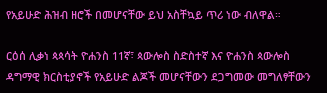የአይሁድ ሕዝብ ዘሮች በመሆናቸው ይህ አስቸኳይ ጥሪ ነው ብለዋል።

ርዕሰ ሊቃነ ጳጳሳት ዮሐንስ 11ኛ፣ ጳውሎስ ስድስተኛ እና ዮሐንስ ጳውሎስ ዳግማዊ ክርስቲያኖች የአይሁድ ልጆች መሆናቸውን ደጋግመው መግለፃቸውን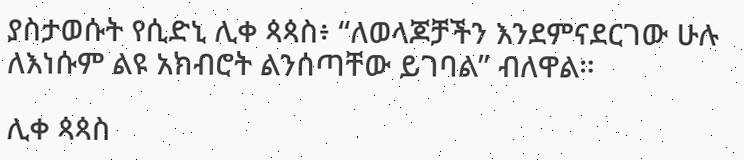ያስታወሱት የሲድኒ ሊቀ ጳጳስ፥ “ለወላጆቻችን እንደምናደርገው ሁሉ ለእነሱም ልዩ አክብሮት ልንሰጣቸው ይገባል” ብለዋል።

ሊቀ ጳጳስ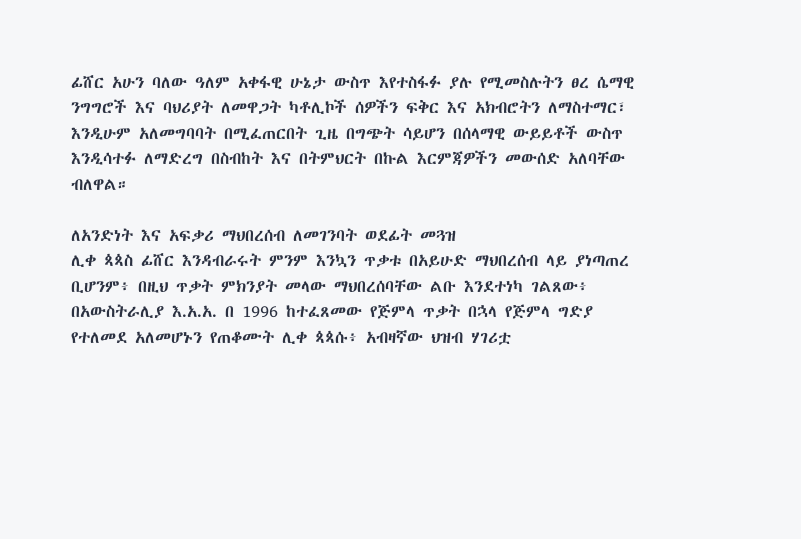ፊሸር አሁን ባለው ዓለም አቀፋዊ ሁኔታ ውስጥ እየተስፋፉ ያሉ የሚመስሉትን ፀረ ሴማዊ ንግግሮች እና ባህሪያት ለመዋጋት ካቶሊኮች ሰዎችን ፍቅር እና አክብሮትን ለማስተማር፣ እንዲሁም አለመግባባት በሚፈጠርበት ጊዜ በግጭት ሳይሆን በሰላማዊ ውይይቶች ውስጥ እንዲሳተፉ ለማድረግ በስብከት እና በትምህርት በኩል እርምጃዎችን መውሰድ አለባቸው ብለዋል።

ለአንድነት እና አፍቃሪ ማህበረሰብ ለመገንባት ወደፊት መጓዝ
ሊቀ ጳጳስ ፊሸር እንዳብራሩት ምንም እንኳን ጥቃቱ በአይሁድ ማህበረሰብ ላይ ያነጣጠረ ቢሆንም፥ በዚህ ጥቃት ምክንያት መላው ማህበረሰባቸው ልቡ እንደተነካ ገልጸው፥ በአውስትራሊያ እ.አ.አ. በ 1996 ከተፈጸመው የጅምላ ጥቃት በኋላ የጅምላ ግድያ የተለመደ አለመሆኑን የጠቆሙት ሊቀ ጳጳሱ፥ አብዛኛው ህዝብ ሃገሪቷ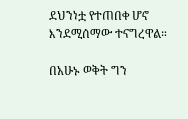ደህንነቷ የተጠበቀ ሆኖ እንደሚሰማው ተናግረዋል።

በአሁኑ ወቅት ግን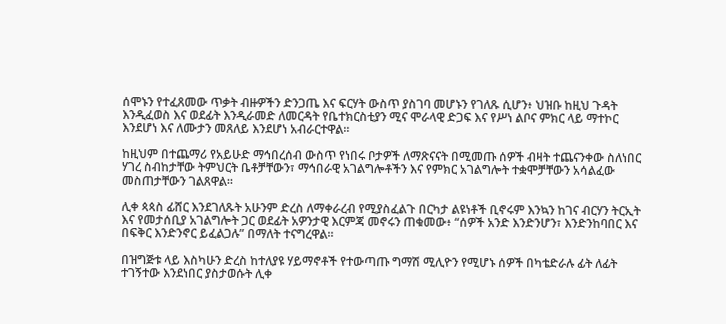ሰሞኑን የተፈጸመው ጥቃት ብዙዎችን ድንጋጤ እና ፍርሃት ውስጥ ያስገባ መሆኑን የገለጹ ሲሆን፥ ህዝቡ ከዚህ ጉዳት እንዲፈወስ እና ወደፊት እንዲራመድ ለመርዳት የቤተክርስቲያን ሚና ሞራላዊ ድጋፍ እና የሥነ ልቦና ምክር ላይ ማተኮር እንደሆነ እና ለሙታን መጸለይ እንደሆነ አብራርተዋል።

ከዚህም በተጨማሪ የአይሁድ ማኅበረሰብ ውስጥ የነበሩ ቦታዎች ለማጽናናት በሚመጡ ሰዎች ብዛት ተጨናንቀው ስለነበር ሃገረ ስብከታቸው ትምህርት ቤቶቻቸውን፣ ማኅበራዊ አገልግሎቶችን እና የምክር አገልግሎት ተቋሞቻቸውን አሳልፈው መስጠታቸውን ገልጸዋል።

ሊቀ ጳጳስ ፊሸር እንደገለጹት አሁንም ድረስ ለማቀራረብ የሚያስፈልጉ በርካታ ልዩነቶች ቢኖሩም እንኳን ከገና ብርሃን ትርኢት እና የመታሰቢያ አገልግሎት ጋር ወደፊት አዎንታዊ እርምጃ መኖሩን ጠቁመው፥ “ሰዎች አንድ እንድንሆን፣ እንድንከባበር እና በፍቅር እንድንኖር ይፈልጋሉ” በማለት ተናግረዋል።

በዝግጅቱ ላይ እስካሁን ድረስ ከተለያዩ ሃይማኖቶች የተውጣጡ ግማሽ ሚሊዮን የሚሆኑ ሰዎች በካቴድራሉ ፊት ለፊት ተገኝተው እንደነበር ያስታወሱት ሊቀ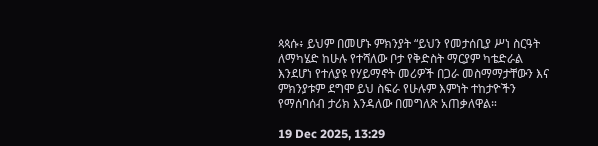ጳጳሱ፥ ይህም በመሆኑ ምክንያት “ይህን የመታሰቢያ ሥነ ስርዓት ለማካሄድ ከሁሉ የተሻለው ቦታ የቅድስት ማርያም ካቴድራል እንደሆነ የተለያዩ የሃይማኖት መሪዎች በጋራ መስማማታቸውን እና ምክንያቱም ደግሞ ይህ ስፍራ የሁሉም እምነት ተከታዮችን የማሰባሰብ ታሪክ እንዳለው በመግለጽ አጠቃለዋል።

19 Dec 2025, 13:29